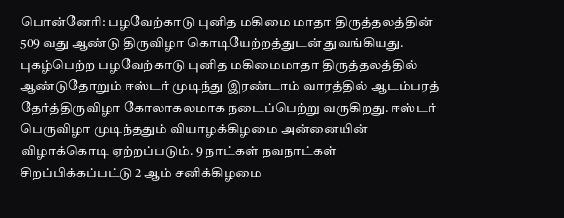பொன்னேரி: பழவேற்காடு புனித மகிமை மாதா திருத்தலத்தின் 509 வது ஆண்டு திருவிழா கொடியேற்றத்துடன் துவங்கியது.
புகழ்பெற்ற பழவேற்காடு புனித மகிமைமாதா திருத்தலத்தில் ஆண்டுதோறும் ஈஸ்டர் முடிந்து இரண்டாம் வாரத்தில் ஆடம்பரத் தேர்த்திருவிழா கோலாகலமாக நடைப்பெற்று வருகிறது. ஈஸ்டர் பெருவிழா முடிந்ததும் வியாழக்கிழமை அன்னையின் விழாக்கொடி ஏற்றப்படும். 9 நாட்கள் நவநாட்கள் சிறப்பிக்கப்பட்டு 2 ஆம் சனிக்கிழமை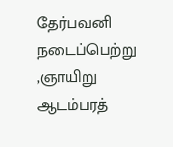தேர்பவனி நடைப்பெற்று ,ஞாயிறு ஆடம்பரத்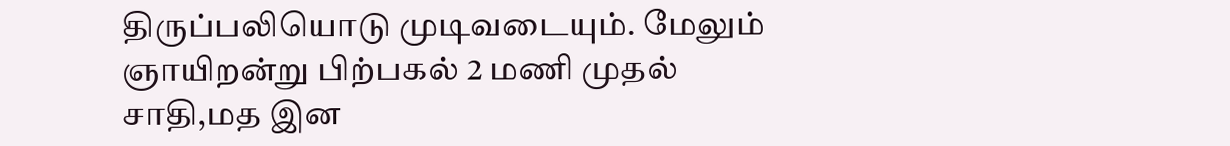திருப்பலியொடு முடிவடையும். மேலும் ஞாயிறன்று பிற்பகல் 2 மணி முதல் சாதி,மத இன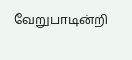வேறுபாடின்றி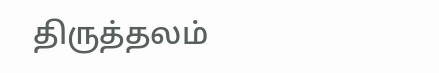திருத்தலம்